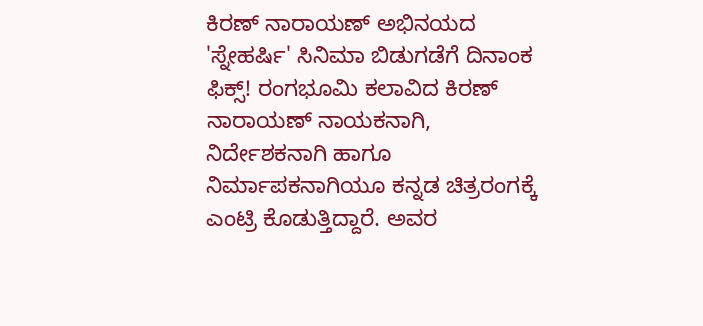ಕಿರಣ್ ನಾರಾಯಣ್ ಅಭಿನಯದ 'ಸ್ನೇಹರ್ಷಿ' ಸಿನಿಮಾ ಬಿಡುಗಡೆಗೆ ದಿನಾಂಕ ಫಿಕ್ಸ್! ರಂಗಭೂಮಿ ಕಲಾವಿದ ಕಿರಣ್ ನಾರಾಯಣ್ ನಾಯಕನಾಗಿ, ನಿರ್ದೇಶಕನಾಗಿ ಹಾಗೂ ನಿರ್ಮಾಪಕನಾಗಿಯೂ ಕನ್ನಡ ಚಿತ್ರರಂಗಕ್ಕೆ ಎಂಟ್ರಿ ಕೊಡುತ್ತಿದ್ದಾರೆ. ಅವರ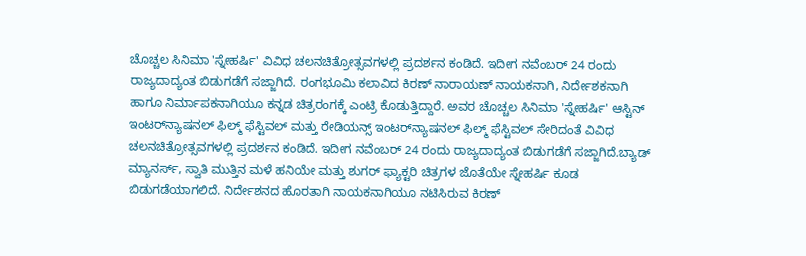ಚೊಚ್ಚಲ ಸಿನಿಮಾ 'ಸ್ನೇಹರ್ಷಿ' ವಿವಿಧ ಚಲನಚಿತ್ರೋತ್ಸವಗಳಲ್ಲಿ ಪ್ರದರ್ಶನ ಕಂಡಿದೆ. ಇದೀಗ ನವೆಂಬರ್ 24 ರಂದು ರಾಜ್ಯದಾದ್ಯಂತ ಬಿಡುಗಡೆಗೆ ಸಜ್ಜಾಗಿದೆ. ರಂಗಭೂಮಿ ಕಲಾವಿದ ಕಿರಣ್ ನಾರಾಯಣ್ ನಾಯಕನಾಗಿ, ನಿರ್ದೇಶಕನಾಗಿ ಹಾಗೂ ನಿರ್ಮಾಪಕನಾಗಿಯೂ ಕನ್ನಡ ಚಿತ್ರರಂಗಕ್ಕೆ ಎಂಟ್ರಿ ಕೊಡುತ್ತಿದ್ದಾರೆ. ಅವರ ಚೊಚ್ಚಲ ಸಿನಿಮಾ 'ಸ್ನೇಹರ್ಷಿ' ಆಸ್ಟಿನ್ ಇಂಟರ್‌ನ್ಯಾಷನಲ್ ಫಿಲ್ಮ್ ಫೆಸ್ಟಿವಲ್ ಮತ್ತು ರೇಡಿಯನ್ಸ್ ಇಂಟರ್‌ನ್ಯಾಷನಲ್ ಫಿಲ್ಮ್ ಫೆಸ್ಟಿವಲ್ ಸೇರಿದಂತೆ ವಿವಿಧ ಚಲನಚಿತ್ರೋತ್ಸವಗಳಲ್ಲಿ ಪ್ರದರ್ಶನ ಕಂಡಿದೆ. ಇದೀಗ ನವೆಂಬರ್ 24 ರಂದು ರಾಜ್ಯದಾದ್ಯಂತ ಬಿಡುಗಡೆಗೆ ಸಜ್ಜಾಗಿದೆ.ಬ್ಯಾಡ್ ಮ್ಯಾನರ್ಸ್, ಸ್ವಾತಿ ಮುತ್ತಿನ ಮಳೆ ಹನಿಯೇ ಮತ್ತು ಶುಗರ್ ಫ್ಯಾಕ್ಟರಿ ಚಿತ್ರಗಳ ಜೊತೆಯೇ ಸ್ನೇಹರ್ಷಿ ಕೂಡ ಬಿಡುಗಡೆಯಾಗಲಿದೆ. ನಿರ್ದೇಶನದ ಹೊರತಾಗಿ ನಾಯಕನಾಗಿಯೂ ನಟಿಸಿರುವ ಕಿರಣ್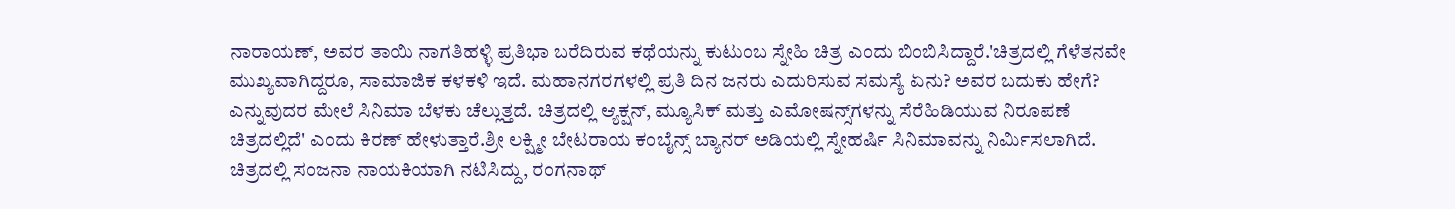ನಾರಾಯಣ್, ಅವರ ತಾಯಿ ನಾಗತಿಹಳ್ಳಿ ಪ್ರತಿಭಾ ಬರೆದಿರುವ ಕಥೆಯನ್ನು ಕುಟುಂಬ ಸ್ನೇಹಿ ಚಿತ್ರ ಎಂದು ಬಿಂಬಿಸಿದ್ದಾರೆ.'ಚಿತ್ರದಲ್ಲಿ ಗೆಳೆತನವೇ ಮುಖ್ಯವಾಗಿದ್ದರೂ, ಸಾಮಾಜಿಕ ಕಳಕಳಿ ಇದೆ. ಮಹಾನಗರಗಳಲ್ಲಿ ಪ್ರತಿ ದಿನ ಜನರು ಎದುರಿಸುವ ಸಮಸ್ಯೆ ಏನು? ಅವರ ಬದುಕು ಹೇಗೆ? ಎನ್ನುವುದರ ಮೇಲೆ ಸಿನಿಮಾ ಬೆಳಕು ಚೆಲ್ಲುತ್ತದೆ. ಚಿತ್ರದಲ್ಲಿ ಆ್ಯಕ್ಷನ್, ಮ್ಯೂಸಿಕ್ ಮತ್ತು ಎಮೋಷನ್ಸ್‌ಗಳನ್ನು ಸೆರೆಹಿಡಿಯುವ ನಿರೂಪಣೆ ಚಿತ್ರದಲ್ಲಿದೆ' ಎಂದು ಕಿರಣ್ ಹೇಳುತ್ತಾರೆ.ಶ್ರೀ ಲಕ್ಷ್ಮೀ ಬೇಟರಾಯ ಕಂಬೈನ್ಸ್ ಬ್ಯಾನರ್ ಅಡಿಯಲ್ಲಿ ಸ್ನೇಹರ್ಷಿ ಸಿನಿಮಾವನ್ನು ನಿರ್ಮಿಸಲಾಗಿದೆ. ಚಿತ್ರದಲ್ಲಿ ಸಂಜನಾ ನಾಯಕಿಯಾಗಿ ನಟಿಸಿದ್ದು, ರಂಗನಾಥ್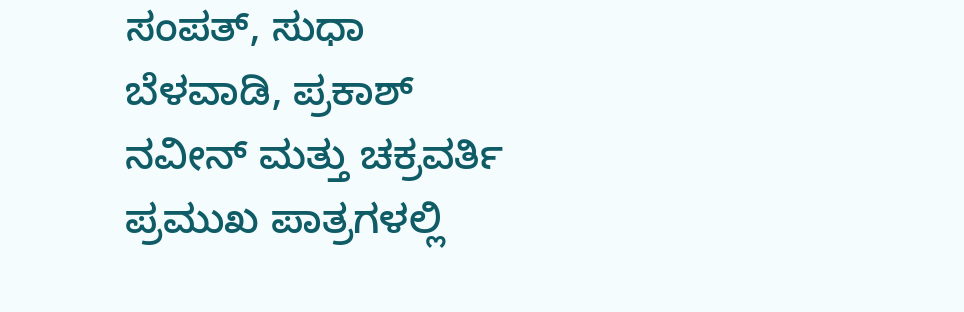ಸಂಪತ್, ಸುಧಾ ಬೆಳವಾಡಿ, ಪ್ರಕಾಶ್ ನವೀನ್ ಮತ್ತು ಚಕ್ರವರ್ತಿ ಪ್ರಮುಖ ಪಾತ್ರಗಳಲ್ಲಿ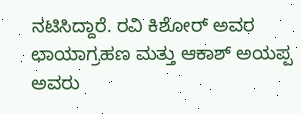ನಟಿಸಿದ್ದಾರೆ. ರವಿ ಕಿಶೋರ್ ಅವರ ಛಾಯಾಗ್ರಹಣ ಮತ್ತು ಆಕಾಶ್ ಅಯಪ್ಪ ಅವರು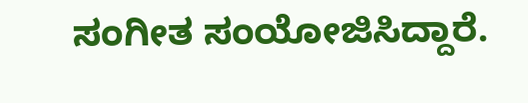ಸಂಗೀತ ಸಂಯೋಜಿಸಿದ್ದಾರೆ.